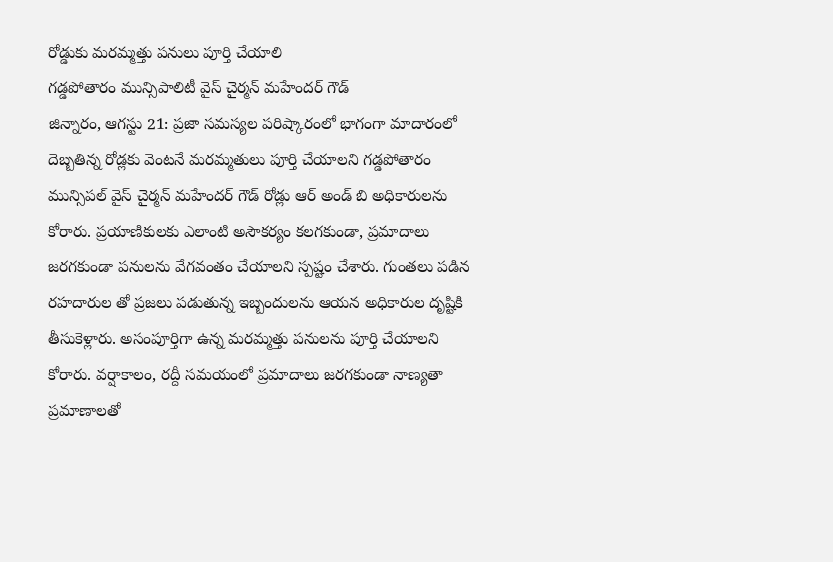రోడ్డుకు మరమ్మత్తు పనులు పూర్తి చేయాలి
గడ్డపోతారం మున్సిపాలిటీ వైస్ చైర్మన్ మహేందర్ గౌడ్
జిన్నారం, ఆగస్టు 21: ప్రజా సమస్యల పరిష్కారంలో భాగంగా మాదారంలో దెబ్బతిన్న రోడ్లకు వెంటనే మరమ్మతులు పూర్తి చేయాలని గడ్డపోతారం మున్సిపల్ వైస్ చైర్మన్ మహేందర్ గౌడ్ రోడ్లు ఆర్ అండ్ బి అధికారులను కోరారు. ప్రయాణికులకు ఎలాంటి అసౌకర్యం కలగకుండా, ప్రమాదాలు జరగకుండా పనులను వేగవంతం చేయాలని స్పష్టం చేశారు. గుంతలు పడిన రహదారుల తో ప్రజలు పడుతున్న ఇబ్బందులను ఆయన అధికారుల దృష్టికి తీసుకెళ్లారు. అసంపూర్తిగా ఉన్న మరమ్మత్తు పనులను పూర్తి చేయాలని కోరారు. వర్షాకాలం, రద్దీ సమయంలో ప్రమాదాలు జరగకుండా నాణ్యతా ప్రమాణాలతో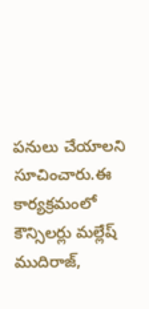పనులు చేయాలని సూచించారు.ఈ కార్యక్రమంలో కౌన్సిలర్లు మల్లేష్ ముదిరాజ్,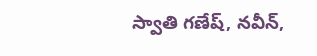స్వాతి గణేష్, నవీన్,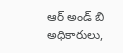ఆర్ అండ్ బి అధికారులు,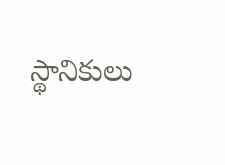స్థానికులు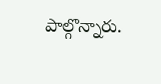పాల్గొన్నారు.